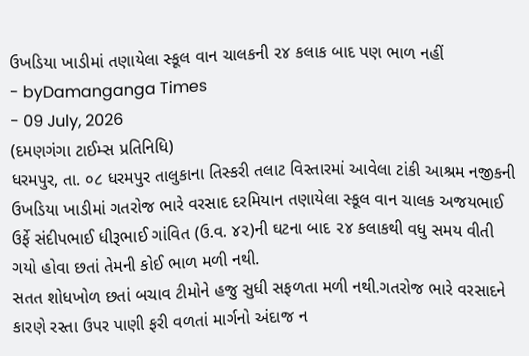ઉખડિયા ખાડીમાં તણાયેલા સ્કૂલ વાન ચાલકની ૨૪ કલાક બાદ પણ ભાળ નહીં
- byDamanganga Times
- 09 July, 2026
(દમણગંગા ટાઈમ્સ પ્રતિનિધિ)
ધરમપુર, તા. ૦૮ ધરમપુર તાલુકાના તિસ્કરી તલાટ વિસ્તારમાં આવેલા ટાંકી આશ્રમ નજીકની ઉખડિયા ખાડીમાં ગતરોજ ભારે વરસાદ દરમિયાન તણાયેલા સ્કૂલ વાન ચાલક અજયભાઈ ઉર્ફે સંદીપભાઈ ધીરૂભાઈ ગાંવિત (ઉ.વ. ૪૨)ની ઘટના બાદ ૨૪ કલાકથી વધુ સમય વીતી ગયો હોવા છતાં તેમની કોઈ ભાળ મળી નથી.
સતત શોધખોળ છતાં બચાવ ટીમોને હજુ સુધી સફળતા મળી નથી.ગતરોજ ભારે વરસાદને કારણે રસ્તા ઉપર પાણી ફરી વળતાં માર્ગનો અંદાજ ન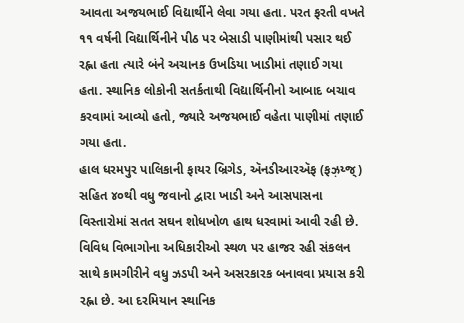આવતા અજયભાઈ વિદ્યાર્થીને લેવા ગયા હતા. પરત ફરતી વખતે ૧૧ વર્ષની વિદ્યાર્થિનીને પીઠ પર બેસાડી પાણીમાંથી પસાર થઈ રહ્ના હતા ત્યારે બંને અચાનક ઉખડિયા ખાડીમાં તણાઈ ગયા હતા. સ્થાનિક લોકોની સતર્કતાથી વિદ્યાર્થિનીનો આબાદ બચાવ કરવામાં આવ્યો હતો, જ્યારે અજયભાઈ વહેતા પાણીમાં તણાઈ ગયા હતા.
હાલ ધરમપુર પાલિકાની ફાયર બ્રિગેડ, ઍનડીઆરઍફ (ફઝ઼ય્જ્) સહિત ૪૦થી વધુ જવાનો દ્વારા ખાડી અને આસપાસના વિસ્તારોમાં સતત સઘન શોધખોળ હાથ ધરવામાં આવી રહી છે. વિવિધ વિભાગોના અધિકારીઓ સ્થળ પર હાજર રહી સંકલન સાથે કામગીરીને વધુ ઝડપી અને અસરકારક બનાવવા પ્રયાસ કરી રહ્ના છે. આ દરમિયાન સ્થાનિક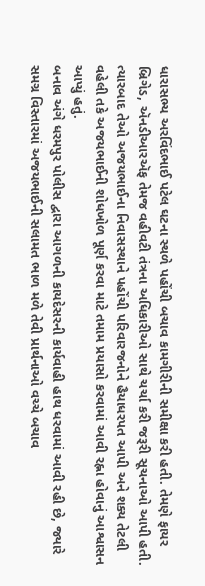ધારાસભ્ય અરવિંદભાઈ પટેલ ઘટના સ્થળે પહોંચી બચાવ કામગીરીની સમીક્ષા કરી હતી. તેમણે ફાયર બ્રિગેડ, ઍનડીઆરઍફ તેમજ વહીવટી તંત્રના અધિકારીઓ સાથે ચર્ચા કરી જરૂરી સૂચનાઓ આપી હતી. ત્યારબાદ તેઓ અજયભાઈના નિવાસસ્થાને પહોંચી પરિવારજનોને હૈયાધરપત આપી અને શક્ય તેટલી વહેલી તકે અજયભાઈની શોધખોળ પૂર્ણ કરવા માટે તમામ પ્રયાસો કરવામાં આવી રહ્ના હોવાનું આશ્વાસન આપ્યું હતું.
બનાવ અંગે ધરમપુર પોલીસ દ્વારા આગળની કાયદેસરની કાર્યવાહી હાથ ધરવામાં આવી રહી છે, જ્યારે સમગ્ર વિસ્તારમાં અજયભાઈની સલામત ભાળ મળે તેવી પ્રાર્થનાઓ વચ્ચે બચાવ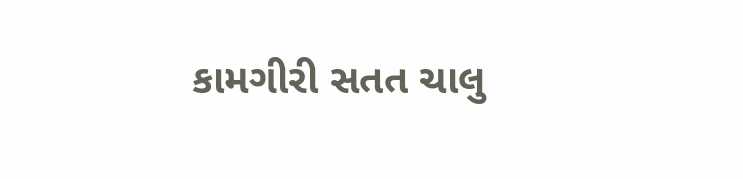કામગીરી સતત ચાલુ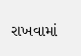રાખવામાં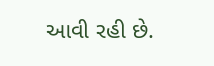આવી રહી છે.